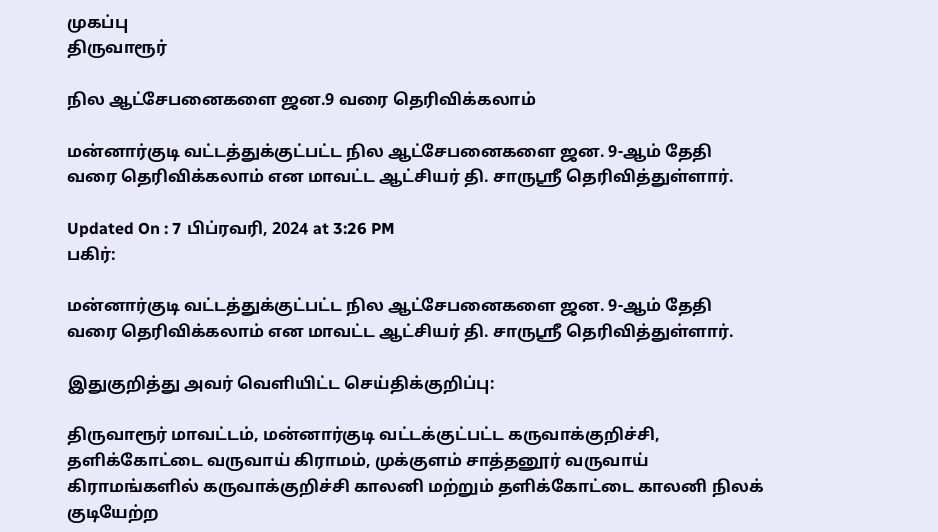முகப்பு
திருவாரூர்

நில ஆட்சேபனைகளை ஜன.9 வரை தெரிவிக்கலாம்

மன்னார்குடி வட்டத்துக்குட்பட்ட நில ஆட்சேபனைகளை ஜன. 9-ஆம் தேதி வரை தெரிவிக்கலாம் என மாவட்ட ஆட்சியர் தி. சாருஸ்ரீ தெரிவித்துள்ளார்.

Updated On : 7 பிப்ரவரி, 2024 at 3:26 PM
பகிர்:

மன்னார்குடி வட்டத்துக்குட்பட்ட நில ஆட்சேபனைகளை ஜன. 9-ஆம் தேதி வரை தெரிவிக்கலாம் என மாவட்ட ஆட்சியர் தி. சாருஸ்ரீ தெரிவித்துள்ளார்.

இதுகுறித்து அவர் வெளியிட்ட செய்திக்குறிப்பு:

திருவாரூர் மாவட்டம், மன்னார்குடி வட்டக்குட்பட்ட கருவாக்குறிச்சி, தளிக்கோட்டை வருவாய் கிராமம், முக்குளம் சாத்தனூர் வருவாய் கிராமங்களில் கருவாக்குறிச்சி காலனி மற்றும் தளிக்கோட்டை காலனி நிலக் குடியேற்ற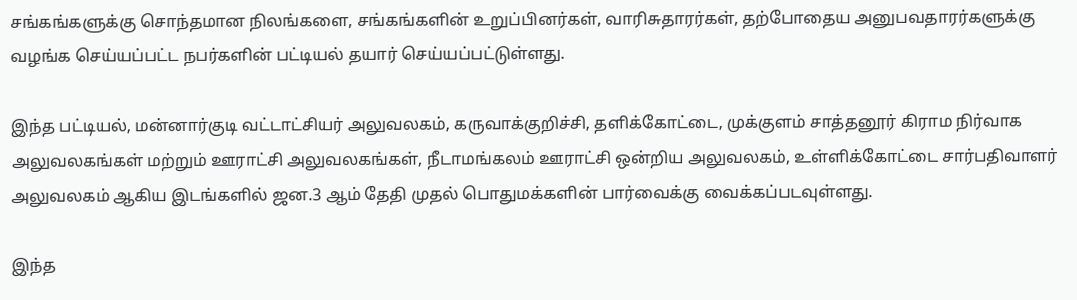சங்கங்களுக்கு சொந்தமான நிலங்களை, சங்கங்களின் உறுப்பினர்கள், வாரிசுதாரர்கள், தற்போதைய அனுபவதாரர்களுக்கு வழங்க செய்யப்பட்ட நபர்களின் பட்டியல் தயார் செய்யப்பட்டுள்ளது.

இந்த பட்டியல், மன்னார்குடி வட்டாட்சியர் அலுவலகம், கருவாக்குறிச்சி, தளிக்கோட்டை, முக்குளம் சாத்தனூர் கிராம நிர்வாக அலுவலகங்கள் மற்றும் ஊராட்சி அலுவலகங்கள், நீடாமங்கலம் ஊராட்சி ஒன்றிய அலுவலகம், உள்ளிக்கோட்டை சார்பதிவாளர் அலுவலகம் ஆகிய இடங்களில் ஜன.3 ஆம் தேதி முதல் பொதுமக்களின் பார்வைக்கு வைக்கப்படவுள்ளது.

இந்த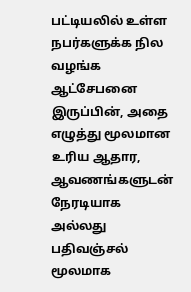பட்டியலில் உள்ள நபர்களுக்க நில வழங்க ஆட்சேபனை இருப்பின், அதை எழுத்து மூலமான உரிய ஆதார, ஆவணங்களுடன் நேரடியாக அல்லது பதிவஞ்சல் மூலமாக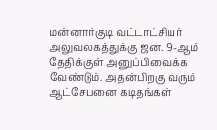மன்னார்குடி வட்டாட்சியர் அலுவலகத்துக்கு ஜன. 9-ஆம் தேதிக்குள் அனுப்பிவைக்க வேண்டும். அதன்பிறகு வரும் ஆட்சேபனை கடிதங்கள்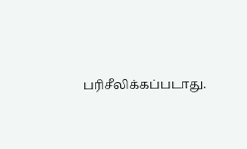பரிசீலிக்கப்படாது.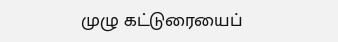முழு கட்டுரையைப்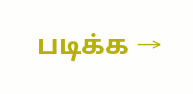படிக்க →